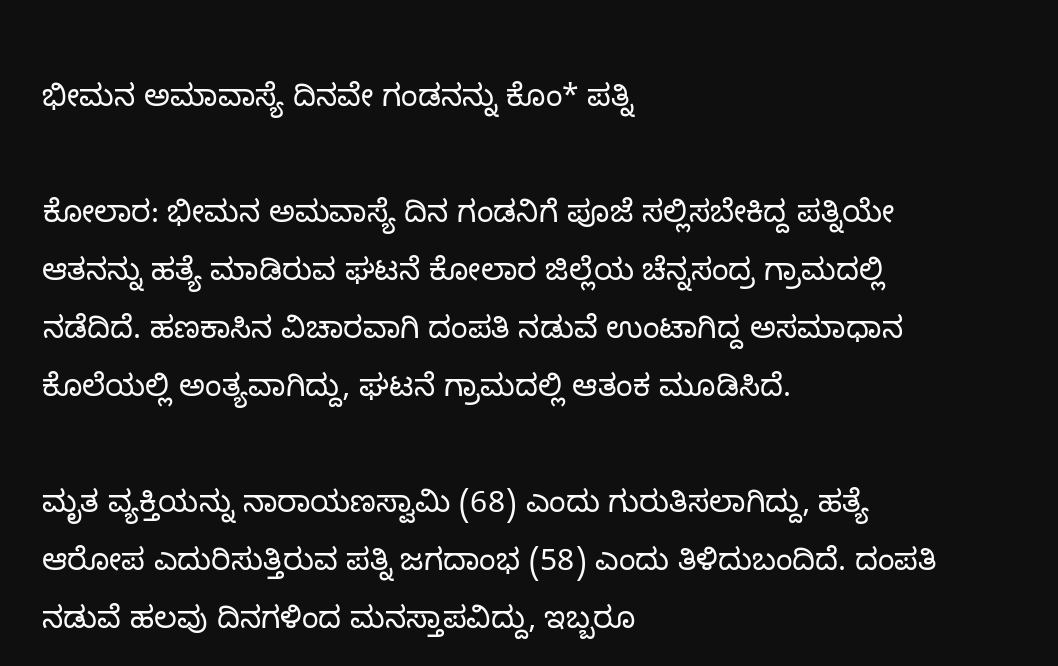ಭೀಮನ ಅಮಾವಾಸ್ಯೆ ದಿನವೇ ಗಂಡನನ್ನು ಕೊಂ* ಪತ್ನಿ

ಕೋಲಾರ: ಭೀಮನ ಅಮವಾಸ್ಯೆ ದಿನ ಗಂಡನಿಗೆ ಪೂಜೆ ಸಲ್ಲಿಸಬೇಕಿದ್ದ ಪತ್ನಿಯೇ ಆತನನ್ನು ಹತ್ಯೆ ಮಾಡಿರುವ ಘಟನೆ ಕೋಲಾರ ಜಿಲ್ಲೆಯ ಚೆನ್ನಸಂದ್ರ ಗ್ರಾಮದಲ್ಲಿ ನಡೆದಿದೆ. ಹಣಕಾಸಿನ ವಿಚಾರವಾಗಿ ದಂಪತಿ ನಡುವೆ ಉಂಟಾಗಿದ್ದ ಅಸಮಾಧಾನ ಕೊಲೆಯಲ್ಲಿ ಅಂತ್ಯವಾಗಿದ್ದು, ಘಟನೆ ಗ್ರಾಮದಲ್ಲಿ ಆತಂಕ ಮೂಡಿಸಿದೆ.

ಮೃತ ವ್ಯಕ್ತಿಯನ್ನು ನಾರಾಯಣಸ್ವಾಮಿ (68) ಎಂದು ಗುರುತಿಸಲಾಗಿದ್ದು, ಹತ್ಯೆ ಆರೋಪ ಎದುರಿಸುತ್ತಿರುವ ಪತ್ನಿ ಜಗದಾಂಭ (58) ಎಂದು ತಿಳಿದುಬಂದಿದೆ. ದಂಪತಿ ನಡುವೆ ಹಲವು ದಿನಗಳಿಂದ ಮನಸ್ತಾಪವಿದ್ದು, ಇಬ್ಬರೂ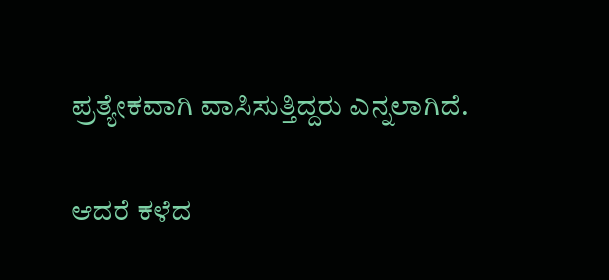ಪ್ರತ್ಯೇಕವಾಗಿ ವಾಸಿಸುತ್ತಿದ್ದರು ಎನ್ನಲಾಗಿದೆ.

ಆದರೆ ಕಳೆದ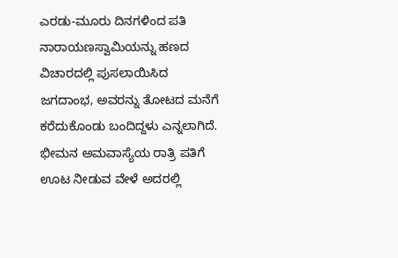ಎರಡು-ಮೂರು ದಿನಗಳಿಂದ ಪತಿ ನಾರಾಯಣಸ್ವಾಮಿಯನ್ನು ಹಣದ ವಿಚಾರದಲ್ಲಿ ಪುಸಲಾಯಿಸಿದ ಜಗದಾಂಭ, ಅವರನ್ನು ತೋಟದ ಮನೆಗೆ ಕರೆದುಕೊಂಡು ಬಂದಿದ್ದಳು ಎನ್ನಲಾಗಿದೆ. ಭೀಮನ ಅಮವಾಸ್ಯೆಯ ರಾತ್ರಿ ಪತಿಗೆ ಊಟ ನೀಡುವ ವೇಳೆ ಅದರಲ್ಲಿ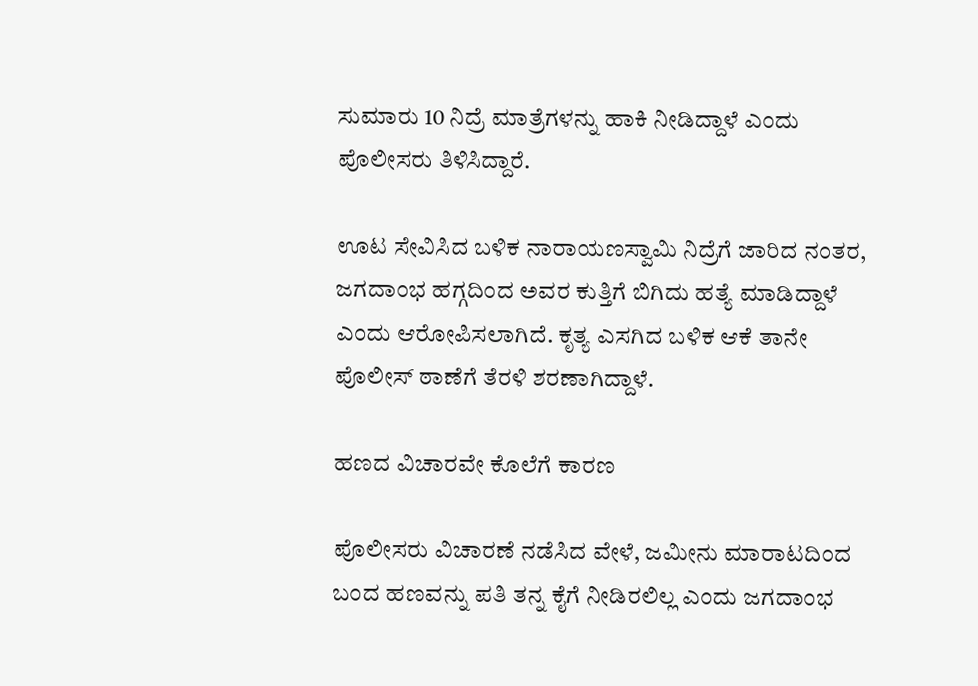ಸುಮಾರು 10 ನಿದ್ರೆ ಮಾತ್ರೆಗಳನ್ನು ಹಾಕಿ ನೀಡಿದ್ದಾಳೆ ಎಂದು ಪೊಲೀಸರು ತಿಳಿಸಿದ್ದಾರೆ.

ಊಟ ಸೇವಿಸಿದ ಬಳಿಕ ನಾರಾಯಣಸ್ವಾಮಿ ನಿದ್ರೆಗೆ ಜಾರಿದ ನಂತರ, ಜಗದಾಂಭ ಹಗ್ಗದಿಂದ ಅವರ ಕುತ್ತಿಗೆ ಬಿಗಿದು ಹತ್ಯೆ ಮಾಡಿದ್ದಾಳೆ ಎಂದು ಆರೋಪಿಸಲಾಗಿದೆ. ಕೃತ್ಯ ಎಸಗಿದ ಬಳಿಕ ಆಕೆ ತಾನೇ ಪೊಲೀಸ್ ಠಾಣೆಗೆ ತೆರಳಿ ಶರಣಾಗಿದ್ದಾಳೆ.

ಹಣದ ವಿಚಾರವೇ ಕೊಲೆಗೆ ಕಾರಣ

ಪೊಲೀಸರು ವಿಚಾರಣೆ ನಡೆಸಿದ ವೇಳೆ, ಜಮೀನು ಮಾರಾಟದಿಂದ ಬಂದ ಹಣವನ್ನು ಪತಿ ತನ್ನ ಕೈಗೆ ನೀಡಿರಲಿಲ್ಲ ಎಂದು ಜಗದಾಂಭ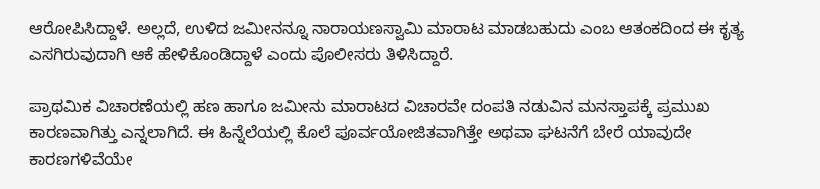ಆರೋಪಿಸಿದ್ದಾಳೆ. ಅಲ್ಲದೆ, ಉಳಿದ ಜಮೀನನ್ನೂ ನಾರಾಯಣಸ್ವಾಮಿ ಮಾರಾಟ ಮಾಡಬಹುದು ಎಂಬ ಆತಂಕದಿಂದ ಈ ಕೃತ್ಯ ಎಸಗಿರುವುದಾಗಿ ಆಕೆ ಹೇಳಿಕೊಂಡಿದ್ದಾಳೆ ಎಂದು ಪೊಲೀಸರು ತಿಳಿಸಿದ್ದಾರೆ.

ಪ್ರಾಥಮಿಕ ವಿಚಾರಣೆಯಲ್ಲಿ ಹಣ ಹಾಗೂ ಜಮೀನು ಮಾರಾಟದ ವಿಚಾರವೇ ದಂಪತಿ ನಡುವಿನ ಮನಸ್ತಾಪಕ್ಕೆ ಪ್ರಮುಖ ಕಾರಣವಾಗಿತ್ತು ಎನ್ನಲಾಗಿದೆ. ಈ ಹಿನ್ನೆಲೆಯಲ್ಲಿ ಕೊಲೆ ಪೂರ್ವಯೋಜಿತವಾಗಿತ್ತೇ ಅಥವಾ ಘಟನೆಗೆ ಬೇರೆ ಯಾವುದೇ ಕಾರಣಗಳಿವೆಯೇ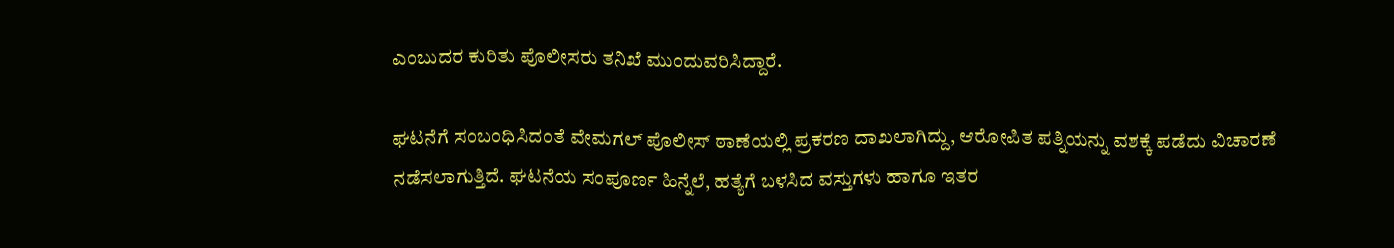ಎಂಬುದರ ಕುರಿತು ಪೊಲೀಸರು ತನಿಖೆ ಮುಂದುವರಿಸಿದ್ದಾರೆ.

ಘಟನೆಗೆ ಸಂಬಂಧಿಸಿದಂತೆ ವೇಮಗಲ್ ಪೊಲೀಸ್ ಠಾಣೆಯಲ್ಲಿ ಪ್ರಕರಣ ದಾಖಲಾಗಿದ್ದು, ಆರೋಪಿತ ಪತ್ನಿಯನ್ನು ವಶಕ್ಕೆ ಪಡೆದು ವಿಚಾರಣೆ ನಡೆಸಲಾಗುತ್ತಿದೆ. ಘಟನೆಯ ಸಂಪೂರ್ಣ ಹಿನ್ನೆಲೆ, ಹತ್ಯೆಗೆ ಬಳಸಿದ ವಸ್ತುಗಳು ಹಾಗೂ ಇತರ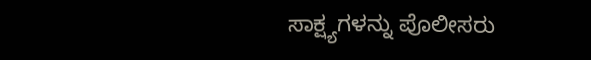ಸಾಕ್ಷ್ಯಗಳನ್ನು ಪೊಲೀಸರು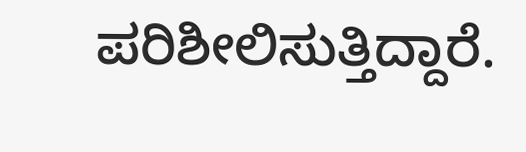ಪರಿಶೀಲಿಸುತ್ತಿದ್ದಾರೆ.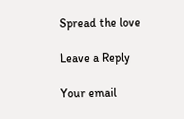Spread the love

Leave a Reply

Your email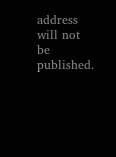address will not be published.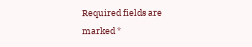Required fields are marked *